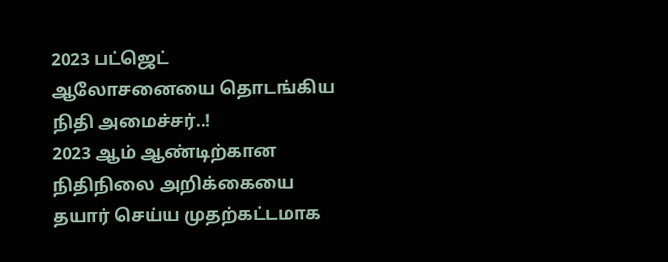2023 பட்ஜெட் ஆலோசனையை தொடங்கிய நிதி அமைச்சர்..!
2023 ஆம் ஆண்டிற்கான நிதிநிலை அறிக்கையை தயார் செய்ய முதற்கட்டமாக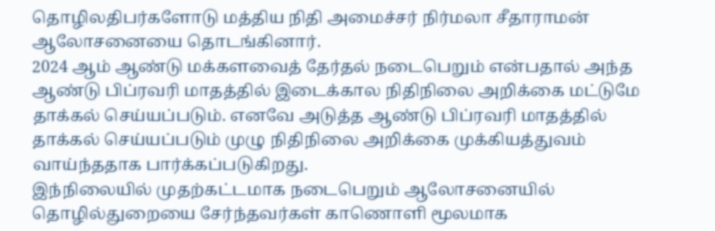தொழிலதிபர்களோடு மத்திய நிதி அமைச்சர் நிர்மலா சீதாராமன் ஆலோசனையை தொடங்கினார்.
2024 ஆம் ஆண்டு மக்களவைத் தேர்தல் நடைபெறும் என்பதால் அந்த ஆண்டு பிப்ரவரி மாதத்தில் இடைக்கால நிதிநிலை அறிக்கை மட்டுமே தாக்கல் செய்யப்படும். எனவே அடுத்த ஆண்டு பிப்ரவரி மாதத்தில் தாக்கல் செய்யப்படும் முழு நிதிநிலை அறிக்கை முக்கியத்துவம் வாய்ந்ததாக பார்க்கப்படுகிறது.
இந்நிலையில் முதற்கட்டமாக நடைபெறும் ஆலோசனையில் தொழில்துறையை சேர்ந்தவர்கள் காணொளி மூலமாக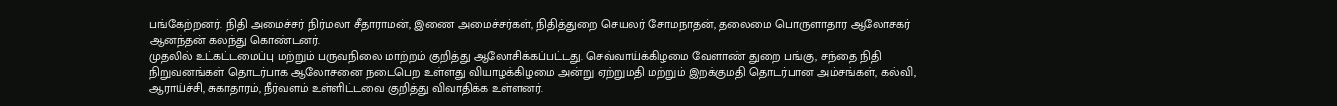பங்கேற்றனர். நிதி அமைச்சர் நிர்மலா சீதாராமன், இணை அமைச்சர்கள், நிதித்துறை செயலர் சோமநாதன், தலைமை பொருளாதார ஆலோசகர் ஆனந்தன் கலந்து கொண்டனர்.
முதலில் உட்கட்டமைப்பு மற்றும் பருவநிலை மாற்றம் குறித்து ஆலோசிக்கப்பட்டது. செவ்வாய்க்கிழமை வேளாண் துறை பங்கு, சந்தை நிதி நிறுவனங்கள் தொடர்பாக ஆலோசனை நடைபெற உள்ளது வியாழக்கிழமை அன்று ஏற்றுமதி மற்றும் இறக்குமதி தொடர்பான அம்சங்கள், கல்வி, ஆராய்ச்சி, சுகாதாரம், நீர்வளம் உள்ளிட்டவை குறித்து விவாதிக்க உள்ளனர்.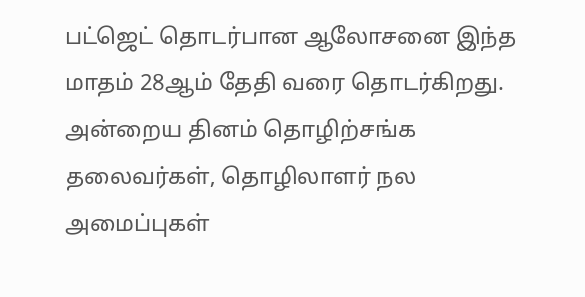பட்ஜெட் தொடர்பான ஆலோசனை இந்த மாதம் 28ஆம் தேதி வரை தொடர்கிறது. அன்றைய தினம் தொழிற்சங்க தலைவர்கள், தொழிலாளர் நல அமைப்புகள்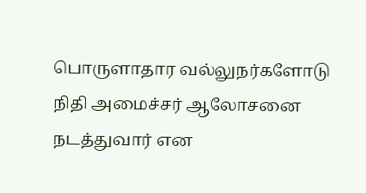பொருளாதார வல்லுநர்களோடு நிதி அமைச்சர் ஆலோசனை நடத்துவார் என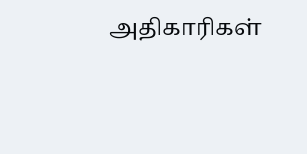அதிகாரிகள்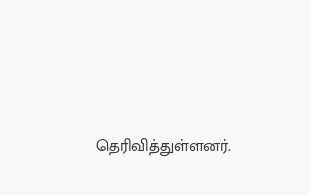தெரிவித்துள்ளனர்.